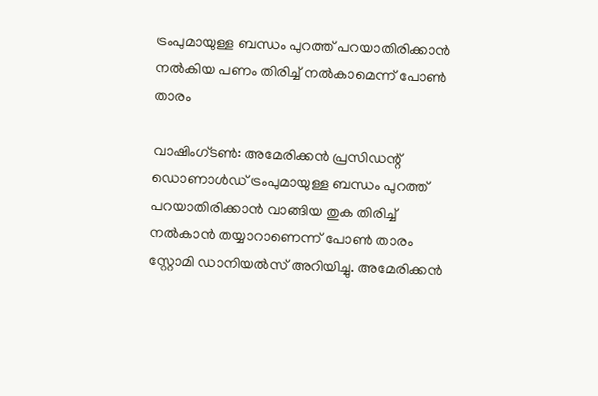ട്രംപുമായുള്ള ബന്ധം പുറത്ത് പറയാതിരിക്കാന്‍ നല്‍കിയ പണം തിരിച്ച്‌ നല്‍കാമെന്ന് പോണ്‍ താരം

വാഷിംഗ്ടണ്‍: അമേരിക്കന്‍ പ്രസിഡന്റ് ഡൊണാള്‍ഡ് ട്രംപുമായുള്ള ബന്ധം പുറത്ത് പറയാതിരിക്കാന്‍ വാങ്ങിയ തുക തിരിച്ച്‌ നല്‍കാന്‍ തയ്യാറാണെന്ന് പോണ്‍ താരം സ്റ്റോമി ഡാനിയല്‍സ് അറിയിച്ചു. അമേരിക്കന്‍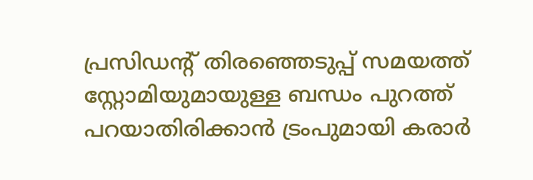പ്രസിഡന്റ് തിരഞ്ഞെടുപ്പ് സമയത്ത് സ്റ്റോമിയുമായുള്ള ബന്ധം പുറത്ത് പറയാതിരിക്കാന്‍ ട്രംപുമായി കരാര്‍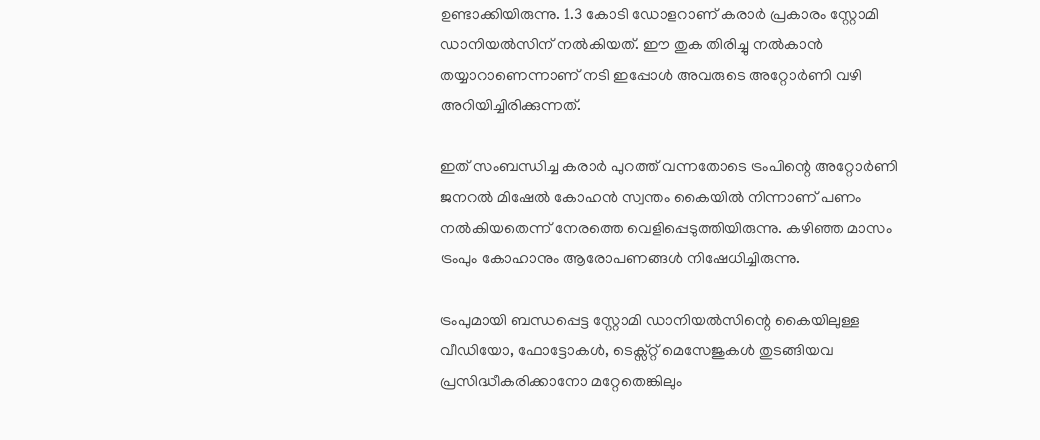ഉണ്ടാക്കിയിരുന്നു. 1.3 കോടി ഡോളറാണ് കരാര്‍ പ്രകാരം സ്റ്റോമി ഡാനിയല്‍സിന് നല്‍കിയത്. ഈ തുക തിരിച്ചു നല്‍കാന്‍ തയ്യാറാണെന്നാണ് നടി ഇപ്പോള്‍ അവരുടെ അറ്റോര്‍ണി വഴി അറിയിച്ചിരിക്കുന്നത്.

ഇത് സംബന്ധിച്ച കരാര്‍ പുറത്ത് വന്നതോടെ ട്രംപിന്റെ അറ്റോര്‍ണി ജനറല്‍ മിഷേല്‍ കോഹന്‍ സ്വന്തം കൈയില്‍ നിന്നാണ് പണം നല്‍കിയതെന്ന് നേരത്തെ വെളിപ്പെടുത്തിയിരുന്നു. കഴിഞ്ഞ മാസം ട്രംപും കോഹാനും ആരോപണങ്ങള്‍ നിഷേധിച്ചിരുന്നു.

ട്രംപുമായി ബന്ധപ്പെട്ട സ്റ്റോമി ഡാനിയല്‍സിന്റെ കൈയിലുള്ള വീഡിയോ, ഫോട്ടോകള്‍, ടെക്സ്റ്റ് മെസേജുകള്‍ തുടങ്ങിയവ പ്രസിദ്ധീകരിക്കാനോ മറ്റേതെങ്കിലും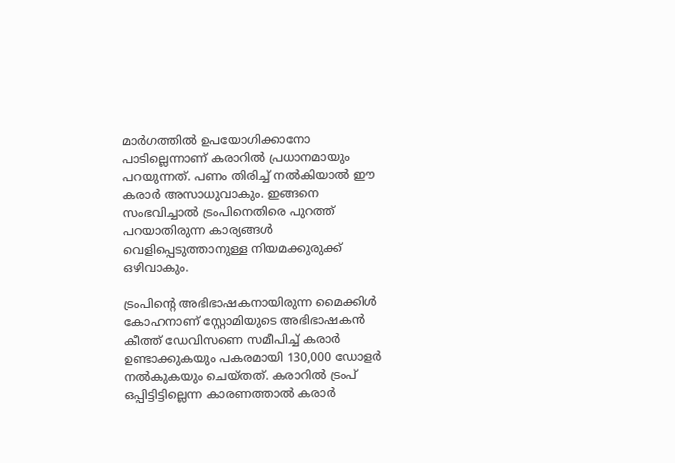മാര്‍ഗത്തില്‍ ഉപയോഗിക്കാനോ പാടില്ലെന്നാണ് കരാറില്‍ പ്രധാനമായും പറയുന്നത്. പണം തിരിച്ച്‌ നല്‍കിയാല്‍ ഈ കരാര്‍ അസാധുവാകും. ഇങ്ങനെ സംഭവിച്ചാല്‍ ട്രംപിനെതിരെ പുറത്ത് പറയാതിരുന്ന കാര്യങ്ങള്‍ വെളിപ്പെടുത്താനുള്ള നിയമക്കുരുക്ക് ഒഴിവാകും.

ട്രംപിന്റെ അഭിഭാഷകനായിരുന്ന മൈക്കിള്‍ കോഹനാണ് സ്റ്റോമിയുടെ അഭിഭാഷകന്‍ കീത്ത് ഡേവിസണെ സമീപിച്ച്‌ കരാര്‍ ഉണ്ടാക്കുകയും പകരമായി 130,000 ഡോളര്‍ നല്‍കുകയും ചെയ്തത്. കരാറില്‍ ട്രംപ് ഒപ്പിട്ടിട്ടില്ലെന്ന കാരണത്താല്‍ കരാര്‍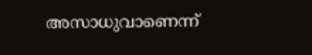അസാധുവാണെന്ന്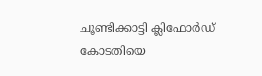ചൂണ്ടിക്കാട്ടി ക്ലിഫോര്‍ഡ് കോടതിയെ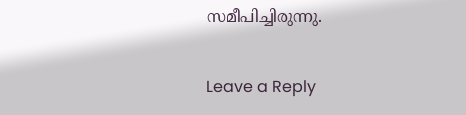സമീപിച്ചിരുന്നു.

Leave a Reply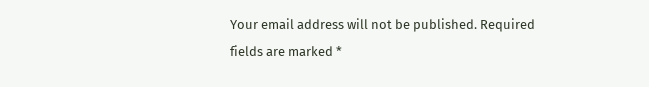Your email address will not be published. Required fields are marked *